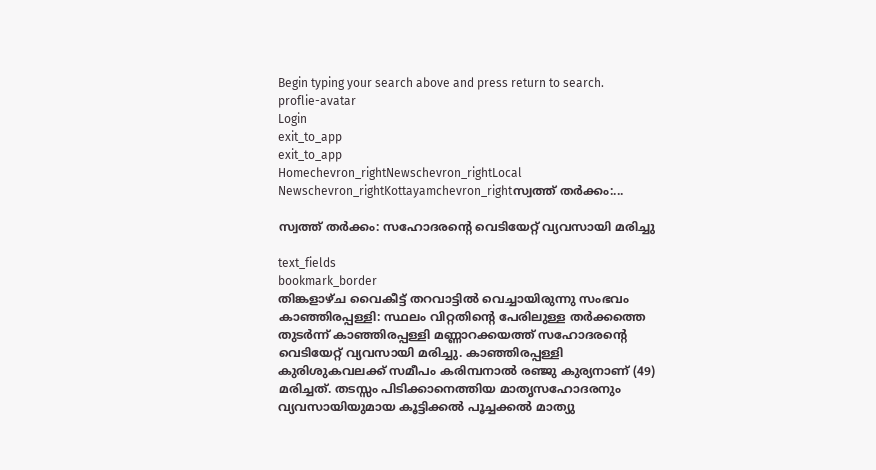Begin typing your search above and press return to search.
proflie-avatar
Login
exit_to_app
exit_to_app
Homechevron_rightNewschevron_rightLocal Newschevron_rightKottayamchevron_rightസ്വത്ത് തർക്കം:...

സ്വത്ത് തർക്കം: സഹോദരന്‍റെ വെടിയേറ്റ് വ്യവസായി മരിച്ചു

text_fields
bookmark_border
തിങ്കളാഴ്ച വൈകീട്ട് തറവാട്ടിൽ വെച്ചായിരുന്നു സംഭവം കാഞ്ഞിരപ്പള്ളി: സ്ഥലം വിറ്റതിന്‍റെ പേരിലുള്ള തർക്കത്തെ തുടർന്ന് കാഞ്ഞിരപ്പള്ളി മണ്ണാറക്കയത്ത് സഹോദരന്‍റെ വെടിയേറ്റ് വ്യവസായി മരിച്ചു. കാഞ്ഞിരപ്പള്ളി കുരിശുകവലക്ക് സമീപം കരിമ്പനാൽ രഞ്ജു കുര്യനാണ് (49) മരിച്ചത്. തടസ്സം പിടിക്കാനെത്തിയ മാതൃസഹോദരനും വ്യവസായിയുമായ കൂട്ടിക്കൽ പൂച്ചക്കൽ മാത്യു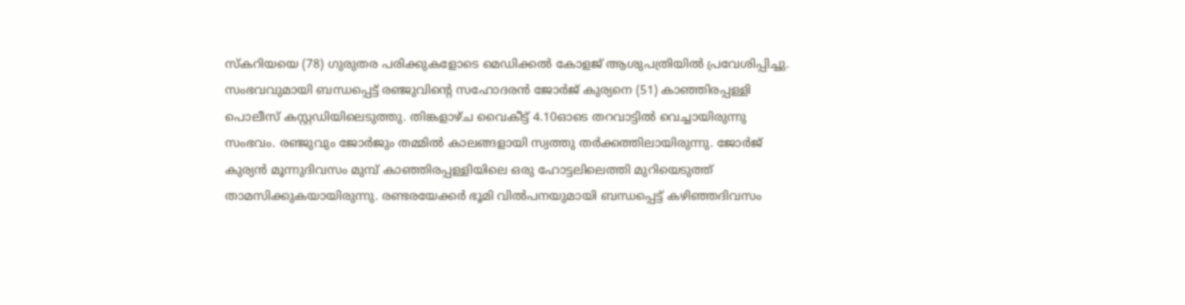സ്കറിയയെ (78) ഗുരുതര പരിക്കുകളോടെ മെഡിക്കൽ കോളജ് ആശുപത്രിയിൽ പ്രവേശിപ്പിച്ചു. സംഭവവുമായി ബന്ധപ്പെട്ട് രഞ്ജുവിന്‍റെ സഹോദരൻ ജോർജ് കുര്യനെ (51) കാഞ്ഞിരപ്പള്ളി പൊലീസ് കസ്റ്റഡിയിലെടുത്തു. തിങ്കളാഴ്ച വൈകീട്ട് 4.10ഓടെ തറവാട്ടിൽ വെച്ചായിരുന്നു സംഭവം. രഞ്ജുവും ജോർജും തമ്മിൽ കാലങ്ങളായി സ്വത്തു തർക്കത്തിലായിരുന്നു. ജോർജ് കുര്യൻ മൂന്നുദിവസം മുമ്പ് കാഞ്ഞിരപ്പള്ളിയിലെ ഒരു ഹോട്ടലിലെത്തി മുറിയെടുത്ത് താമസിക്കുകയായിരുന്നു. രണ്ടരയേക്കർ ഭൂമി വിൽപനയുമായി ബന്ധപ്പെട്ട് കഴിഞ്ഞദിവസം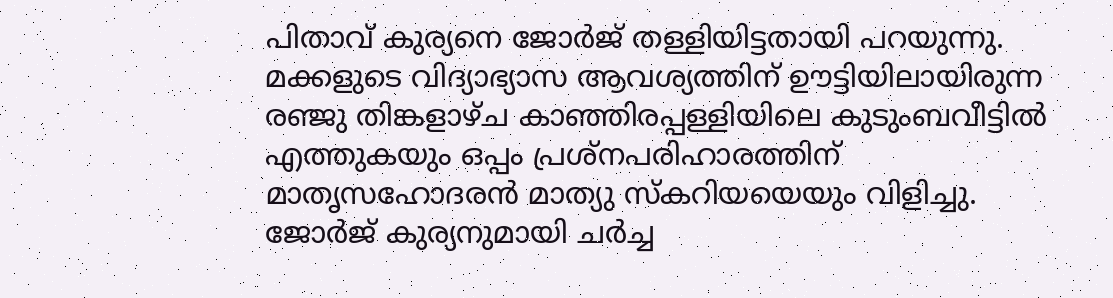പിതാവ് കുര്യനെ ജോർജ് തള്ളിയിട്ടതായി പറയുന്നു. മക്കളുടെ വിദ്യാഭ്യാസ ആവശ്യത്തിന് ഊട്ടിയിലായിരുന്ന രഞ്ജു തിങ്കളാഴ്ച കാഞ്ഞിരപ്പള്ളിയിലെ കുടുംബവീട്ടിൽ എത്തുകയും ഒപ്പം പ്രശ്നപരിഹാരത്തിന് മാതൃസഹോദരൻ മാത്യു സ്കറിയയെയും വിളിച്ചു. ജോർജ് കുര്യനുമായി ചർച്ച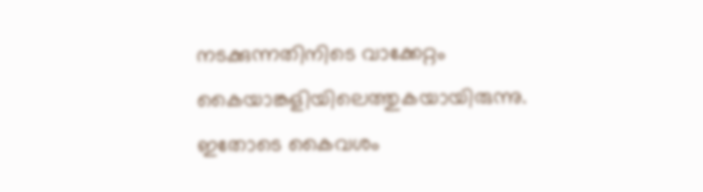നടക്കുന്നതിനിടെ വാക്കേറ്റം കൈയാങ്കളിയിലെത്തുകയായിരുന്നു. ഇതോടെ കൈവശം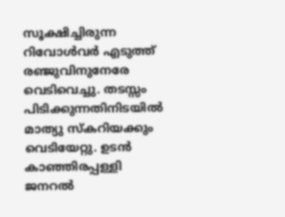സൂക്ഷിച്ചിരുന്ന റിവോൾവർ എടുത്ത് രഞ്ജുവിനുനേരേ വെടിവെച്ചു. തടസ്സം പിടിക്കുന്നതിനിടയിൽ മാത്യു സ്കറിയക്കും വെടിയേറ്റു. ഉടൻ കാഞ്ഞിരപ്പള്ളി ജനറൽ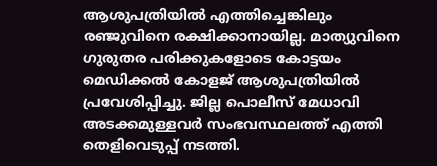ആശുപത്രിയിൽ എത്തിച്ചെങ്കിലും രഞ്ജുവിനെ രക്ഷിക്കാനായില്ല. മാത്യുവിനെ ഗുരുതര പരിക്കുകളോടെ കോട്ടയം മെഡിക്കൽ കോളജ് ആശുപത്രിയിൽ പ്രവേശിപ്പിച്ചു. ജില്ല പൊലീസ് മേധാവി അടക്കമുള്ളവർ സംഭവസ്ഥലത്ത് എത്തി തെളിവെടുപ്പ് നടത്തി.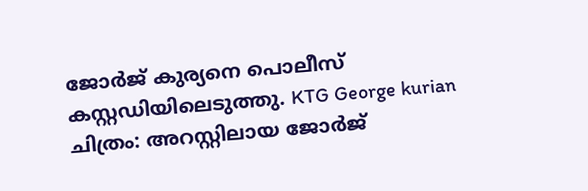ജോർജ് കുര്യനെ പൊലീസ് കസ്റ്റഡിയിലെടുത്തു. KTG George kurian ചിത്രം: അറസ്റ്റിലായ ജോർജ്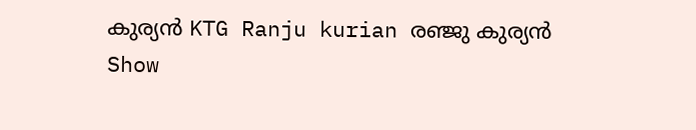കുര്യൻ KTG Ranju kurian രഞ്ജു കുര്യൻ
Show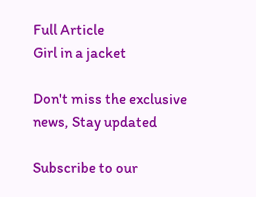Full Article
Girl in a jacket

Don't miss the exclusive news, Stay updated

Subscribe to our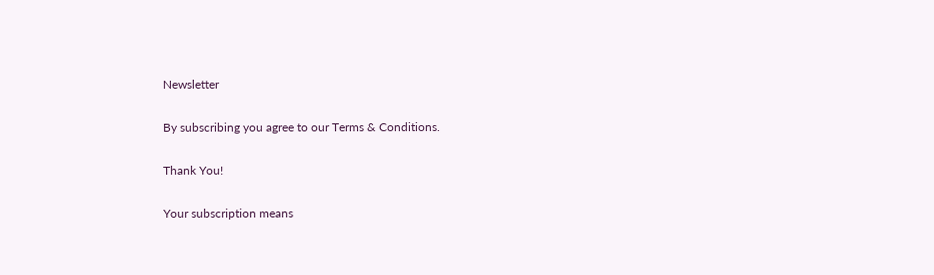Newsletter

By subscribing you agree to our Terms & Conditions.

Thank You!

Your subscription means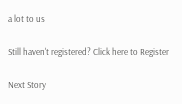a lot to us

Still haven't registered? Click here to Register

Next Story